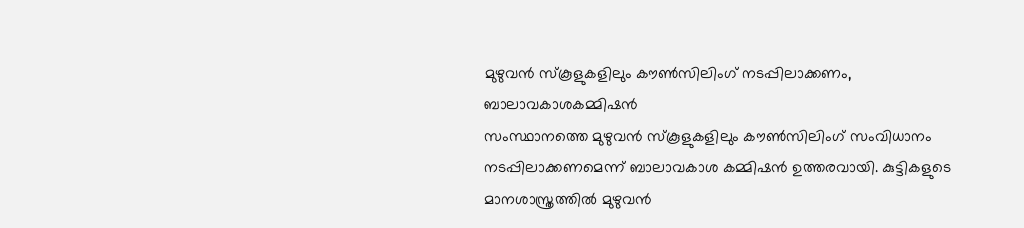മുഴുവൻ സ്കൂളുകളിലും കൗൺസിലിംഗ് നടപ്പിലാക്കണം, ബാലാവകാശകമ്മിഷൻ
സംസ്ഥാനത്തെ മുഴുവൻ സ്കൂളുകളിലും കൗൺസിലിംഗ് സംവിധാനം നടപ്പിലാക്കണമെന്ന് ബാലാവകാശ കമ്മിഷൻ ഉത്തരവായി. കുട്ടികളുടെ മാനശാസ്ത്രത്തിൽ മുഴുവൻ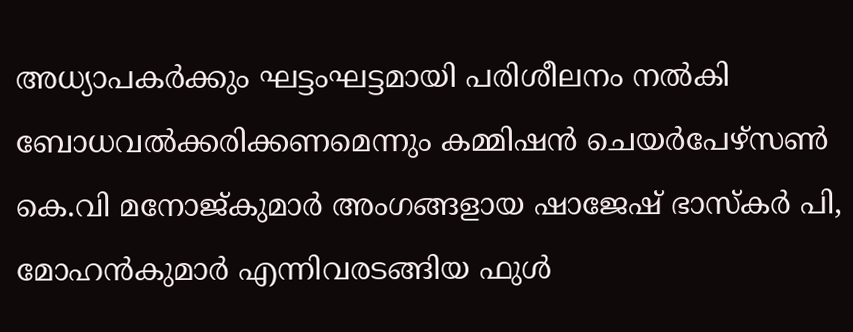അധ്യാപകർക്കും ഘട്ടംഘട്ടമായി പരിശീലനം നൽകി ബോധവൽക്കരിക്കണമെന്നും കമ്മിഷൻ ചെയർപേഴ്സൺ കെ.വി മനോജ്കുമാർ അംഗങ്ങളായ ഷാജേഷ് ഭാസ്കർ പി, മോഹൻകുമാർ എന്നിവരടങ്ങിയ ഫുൾ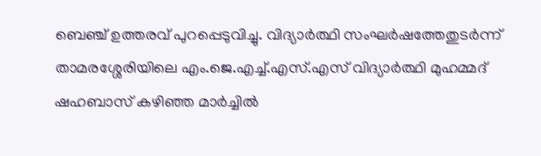ബെഞ്ച് ഉത്തരവ് പുറപ്പെടുവിച്ചു. വിദ്യാർത്ഥി സംഘർഷത്തേതുടർന്ന് താമരശ്ശേരിയിലെ എം.ജെ.എച്ച്.എസ്.എസ് വിദ്യാർത്ഥി മുഹമ്മദ് ഷഹബാസ് കഴിഞ്ഞ മാർച്ചിൽ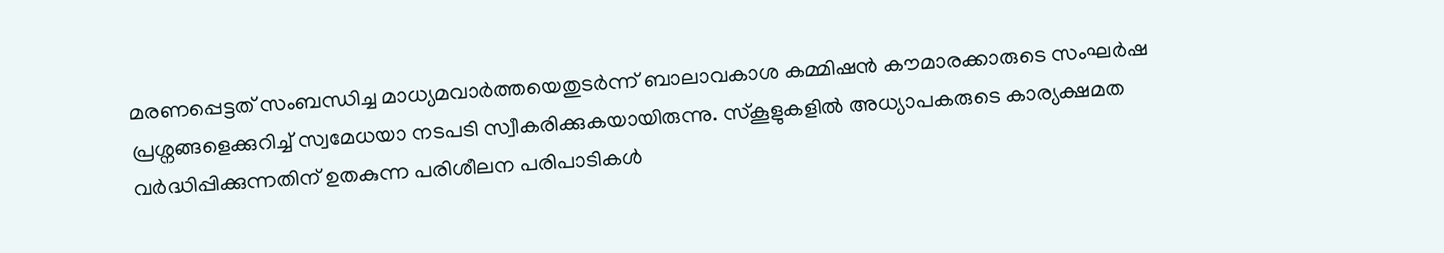മരണപ്പെട്ടത് സംബന്ധിച്ച മാധ്യമവാർത്തയെതുടർന്ന് ബാലാവകാശ കമ്മിഷൻ കൗമാരക്കാരുടെ സംഘർഷ പ്രശ്നങ്ങളെക്കുറിച്ച് സ്വമേധയാ നടപടി സ്വീകരിക്കുകയായിരുന്നു. സ്കൂളുകളിൽ അധ്യാപകരുടെ കാര്യക്ഷമത വർദ്ധിപ്പിക്കുന്നതിന് ഉതകുന്ന പരിശീലന പരിപാടികൾ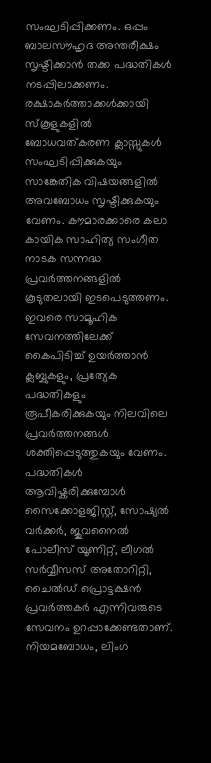സംഘടിപ്പിക്കണം. ഒപ്പം ബാലസൗഹൃദ അന്തരീക്ഷം സൃഷ്ടിക്കാൻ തക്ക പദ്ധതികൾ നടപ്പിലാക്കണം. രക്ഷാകർത്താക്കൾക്കായി സ്കൂളുകളിൽ ബോധവത്കരണ ക്ലാസ്സുകൾ സംഘടിപ്പിക്കുകയും സാങ്കേതിക വിഷയങ്ങളിൽ അവബോധം സൃഷ്ടിക്കുകയും വേണം. കൗമാരക്കാരെ കലാ കായിക സാഹിത്യ സംഗീത നാടക സന്നദ്ധ പ്രവർത്തനങ്ങളിൽ കൂടുതലായി ഇടപെടുത്തണം. ഇവരെ സാമൂഹിക സേവനത്തിലേക്ക് കൈപിടിച്ച് ഉയർത്താൻ ക്ലബ്ബുകളും, പ്രത്യേക പദ്ധതികളും രൂപീകരിക്കുകയും നിലവിലെ പ്രവർത്തനങ്ങൾ ശക്തിപ്പെടുത്തുകയും വേണം. പദ്ധതികൾ ആവിഷ്കരിക്കുമ്പോൾ സൈക്കോളജിസ്റ്റ്, സോഷ്യൽ വർക്കർ, ജുവനൈൽ പോലീസ് യൂണിറ്റ്, ലീഗൽ സർവ്വീസസ് അതോറിറ്റി, ചൈൽഡ് പ്രൊട്ടക്ഷൻ പ്രവർത്തകർ എന്നിവരുടെ സേവനം ഉറപ്പാക്കേണ്ടതാണ്. നിയമബോധം, ലിംഗ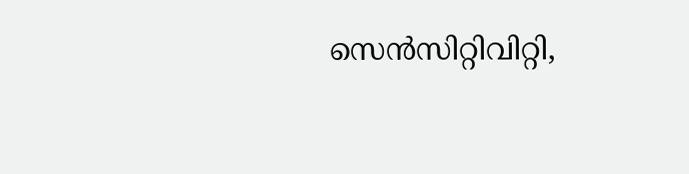സെൻസിറ്റിവിറ്റി,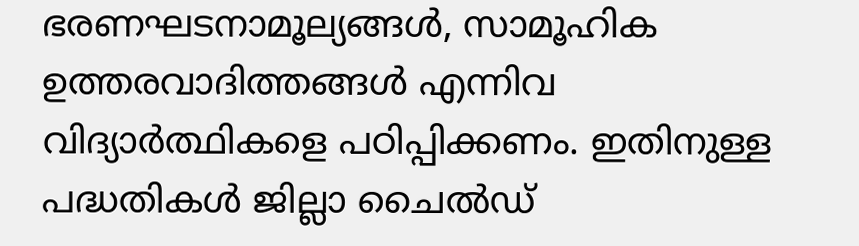ഭരണഘടനാമൂല്യങ്ങൾ, സാമൂഹിക ഉത്തരവാദിത്തങ്ങൾ എന്നിവ വിദ്യാർത്ഥികളെ പഠിപ്പിക്കണം. ഇതിനുള്ള പദ്ധതികൾ ജില്ലാ ചൈൽഡ്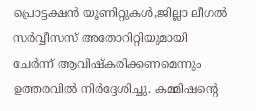പ്രൊട്ടക്ഷൻ യൂണിറ്റുകൾ,ജില്ലാ ലീഗൽ സർവ്വീസസ് അതോറിറ്റിയുമായി ചേർന്ന് ആവിഷ്കരിക്കണമെന്നും ഉത്തരവിൽ നിർദ്ദേശിച്ചു. കമ്മിഷന്റെ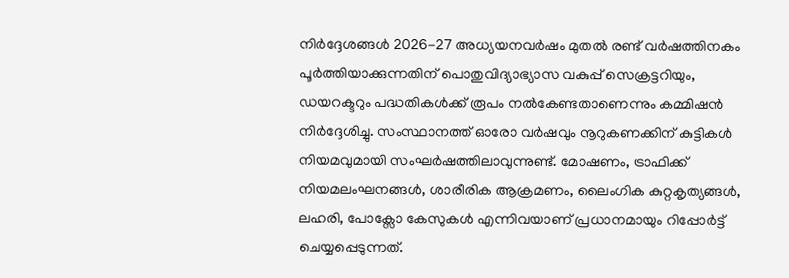നിർദ്ദേശങ്ങൾ 2026-27 അധ്യയനവർഷം മുതൽ രണ്ട് വർഷത്തിനകം പൂർത്തിയാക്കുന്നതിന് പൊതുവിദ്യാഭ്യാസ വകുപ്പ് സെക്രട്ടറിയും, ഡയറക്ടറും പദ്ധതികൾക്ക് രൂപം നൽകേണ്ടതാണെന്നും കമ്മിഷൻ നിർദ്ദേശിച്ചു. സംസ്ഥാനത്ത് ഓരോ വർഷവും നൂറുകണക്കിന് കുട്ടികൾ നിയമവുമായി സംഘർഷത്തിലാവുന്നുണ്ട്. മോഷണം, ട്രാഫിക്ക് നിയമലംഘനങ്ങൾ, ശാരീരിക ആക്രമണം, ലൈംഗിക കുറ്റകൃത്യങ്ങൾ, ലഹരി, പോക്സോ കേസുകൾ എന്നിവയാണ് പ്രധാനമായും റിപ്പോർട്ട് ചെയ്യപ്പെടുന്നത്.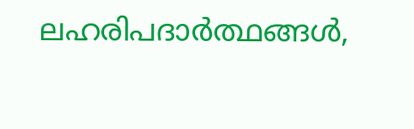ലഹരിപദാർത്ഥങ്ങൾ,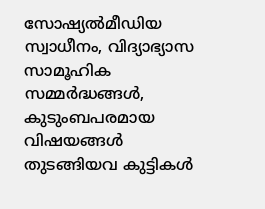സോഷ്യൽമീഡിയ സ്വാധീനം, വിദ്യാഭ്യാസ സാമൂഹിക സമ്മർദ്ധങ്ങൾ, കുടുംബപരമായ വിഷയങ്ങൾ തുടങ്ങിയവ കുട്ടികൾ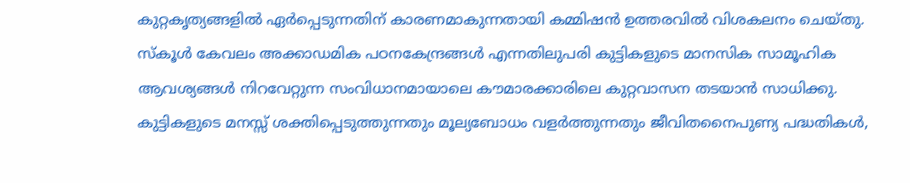കുറ്റകൃത്യങ്ങളിൽ ഏർപ്പെടുന്നതിന് കാരണമാകുന്നതായി കമ്മിഷൻ ഉത്തരവിൽ വിശകലനം ചെയ്തു. സ്കൂൾ കേവലം അക്കാഡമിക പഠനകേന്ദ്രങ്ങൾ എന്നതിലുപരി കുട്ടികളുടെ മാനസിക സാമൂഹിക ആവശ്യങ്ങൾ നിറവേറ്റുന്ന സംവിധാനമായാലെ കൗമാരക്കാരിലെ കുറ്റവാസന തടയാൻ സാധിക്കു. കുട്ടികളുടെ മനസ്സ് ശക്തിപ്പെടുത്തുന്നതും മൂല്യബോധം വളർത്തുന്നതും ജീവിതനൈപുണ്യ പദ്ധതികൾ,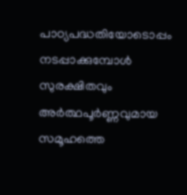പാഠ്യപദ്ധതിയോടൊപ്പം നടപ്പാക്കുമ്പോൾ സുരക്ഷിതവും അർത്ഥപൂർണ്ണവുമായ സമൂഹത്തെ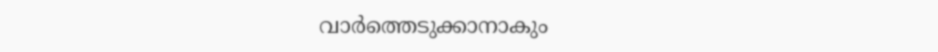വാർത്തെടുക്കാനാകും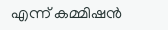എന്ന് കമ്മിഷൻ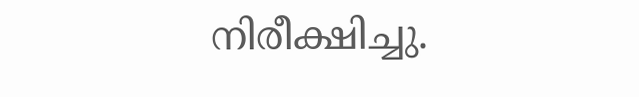നിരീക്ഷിച്ചു.